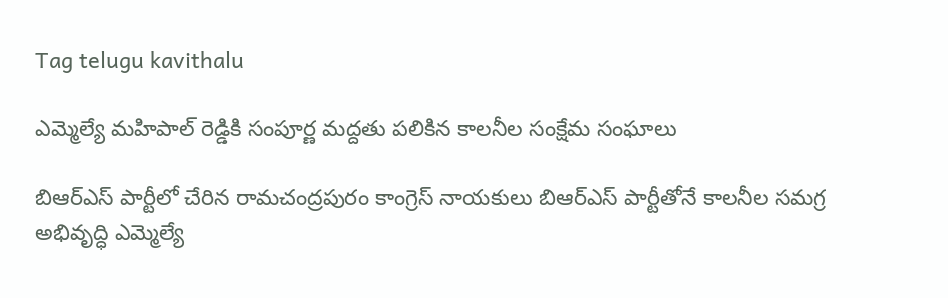Tag telugu kavithalu

ఎమ్మెల్యే మహిపాల్‌ ‌రెడ్డికి సంపూర్ణ మద్దతు పలికిన కాలనీల సంక్షేమ సంఘాలు

బిఆర్‌ఎస్‌ ‌పార్టీలో చేరిన రామచంద్రపురం కాంగ్రెస్‌ ‌నాయకులు బిఆర్‌ఎస్‌ ‌పార్టీతోనే కాలనీల సమగ్ర అభివృద్ధి ఎమ్మెల్యే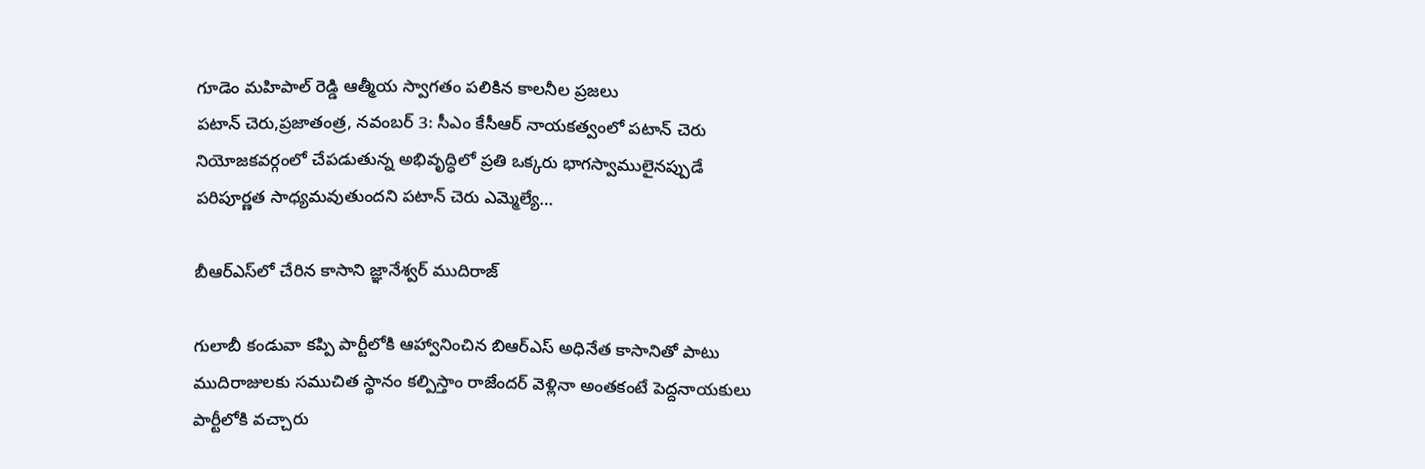గూడెం మహిపాల్‌ ‌రెడ్డి ఆత్మీయ స్వాగతం పలికిన కాలనీల ప్రజలు పటాన్‌ ‌చెరు,ప్రజాతంత్ర, నవంబర్‌ 3: సీఎం కేసీఆర్‌ ‌నాయకత్వంలో పటాన్‌ ‌చెరు నియోజకవర్గంలో చేపడుతున్న అభివృద్ధిలో ప్రతి ఒక్కరు భాగస్వాములైనప్పుడే పరిపూర్ణత సాధ్యమవుతుందని పటాన్‌ ‌చెరు ఎమ్మెల్యే…

బీఆర్‌ఎస్‌లో చేరిన కాసాని జ్ఞానేశ్వర్‌ ‌ముదిరాజ్‌

గులాబీ కండువా కప్పి పార్టీలోకి ఆహ్వానించిన బిఆర్‌ఎస్‌ అధినేత కాసానితో పాటు ముదిరాజులకు సముచిత స్థానం కల్పిస్తాం రాజేందర్‌ ‌వెళ్లినా అంతకంటే పెద్దనాయకులు పార్టీలోకి వచ్చారు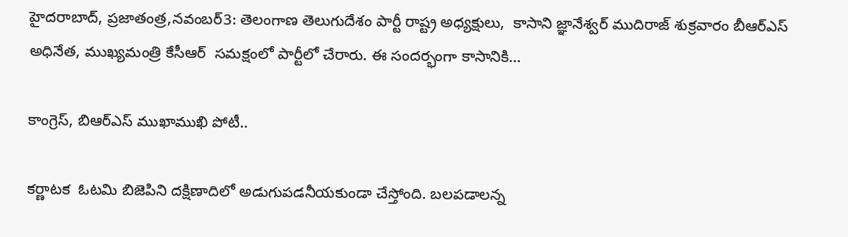హైదరాబాద్‌, ప్రజాతంత్ర,నవంబర్‌3: తెలంగాణ తెలుగుదేశం పార్టీ రాష్ట్ర అధ్యక్షులు,  కాసాని జ్ఞానేశ్వర్‌ ‌ముదిరాజ్‌ ‌శుక్రవారం బీఆర్‌ఎస్‌ అధినేత, ముఖ్యమంత్రి కేసీఆర్‌  ‌సమక్షంలో పార్టీలో చేరారు. ఈ సందర్భంగా కాసానికి…

కాంగ్రెస్‌, బిఆర్‌ఎస్‌ ‌ముఖాముఖి పోటీ..

కర్ణాటక  ఓటమి బిజెపిని దక్షిణాదిలో అడుగుపడనీయకుండా చేస్తోంది. బలపడాలన్న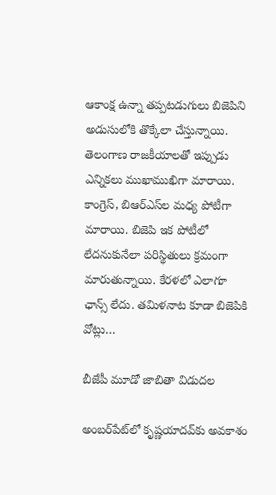ఆకాంక్ష ఉన్నా తప్పటడుగులు బిజెపిని అడుసులోకి తొక్కేలా చేస్తున్నాయి. తెలంగాణ రాజకీయాలతో ఇప్పుడు ఎన్నికలు ముఖాముఖిగా మారాయి. కాంగ్రెస్‌, బిఆర్‌ఎస్‌ల మధ్య పోటీగా మారాయి. బిజెపి ఇక పోటీలో లేదనుకునేలా పరిస్థితులు క్రమంగా మారుతున్నాయి. కేరళలో ఎలాగూ ఛాన్స్ ‌లేదు. తమిళనాట కూడా బిజెపికి వోట్లు…

బీజేపీ మూడో జాబితా విడుదల

అంబర్‌పేట్‌లో కృష్ణయాదవ్‌కు అవకాశం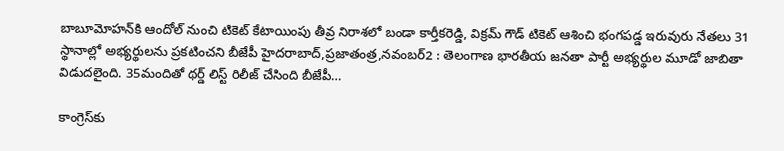బాబూమోహన్‌కి ఆందోల్‌ ‌నుంచి టికెట్‌ ‌కేటాయింపు తీవ్ర నిరాశలో బండా కార్తీకరెడ్డి, విక్రమ్‌ ‌గౌడ్‌ ‌టికెట్‌ ఆశించి భంగపడ్డ ఇరువురు నేతలు 31 స్థానాల్లో అభ్యర్థులను ప్రకటించని బీజేపీ హైదరాబాద్‌,ప్రజాతంత్ర,నవంబర్‌2 : తెలంగాణ భారతీయ జనతా పార్టీ అభ్యర్థుల మూడో జాబితా విడుదలైంది. 35మందితో థర్డ్ ‌లిస్ట్ ‌రిలీజ్‌ ‌చేసింది బీజేపీ…

కాంగ్రెస్‌కు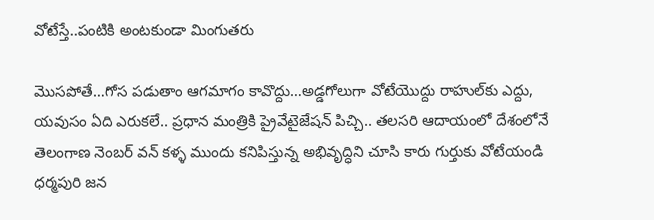వోటేస్తే..పంటికి అంటకుండా మింగుతరు

మొసపోతే…గోస పడుతాం ఆగమాగం కావొద్దు…అడ్డగోలుగా వోటేయొద్దు రాహుల్‌కు ఎద్దు, యవుసం ఏది ఎరుకలే.. ప్రధాన మంత్రికి ప్రైవేటైజేషన్‌ ‌పిచ్చి.. తలసరి ఆదాయంలో దేశంలోనే తెలంగాణ నెంబర్‌ ‌వన్‌ ‌కళ్ళ ముందు కనిపిస్తున్న అభివృద్ధిని చూసి కారు గుర్తుకు వోటేయండి ధర్మపురి జన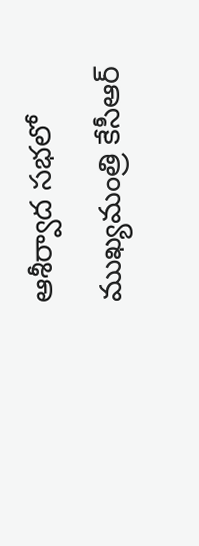ఆశీర్వాద సభలో ముఖ్యమంత్రి కేసీఆర్‌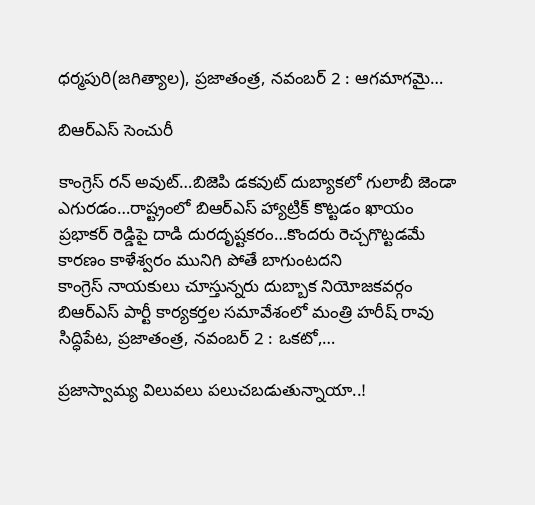ధర్మపురి(జగిత్యాల), ప్రజాతంత్ర, నవంబర్‌ 2 : ఆగమాగమై…

బిఆర్‌ఎస్‌ ‌సెంచురీ

కాంగ్రెస్‌ ‌రన్‌ అవుట్‌…బిజెపి డకవుట్‌ ‌దుబ్యాకలో గులాబీ జెండా ఎగురడం…రాష్ట్రంలో బిఆర్‌ఎస్‌ ‌హ్యాట్రిక్‌ ‌కొట్టడం ఖాయం ప్రభాకర్‌ ‌రెడ్డిపై దాడి దురదృష్టకరం…కొందరు రెచ్చగొట్టడమే కారణం కాళేశ్వరం మునిగి పోతే బాగుంటదని కాంగ్రెస్‌ ‌నాయకులు చూస్తున్నరు దుబ్బాక నియోజకవర్గం బిఆర్‌ఎస్‌ ‌పార్టీ కార్యకర్తల సమావేశంలో మంత్రి హరీష్‌ ‌రావు సిద్ధిపేట, ప్రజాతంత్ర, నవంబర్‌ 2 : ఒకటో,…

ప్రజాస్వామ్య విలువలు పలుచబడుతున్నాయా..!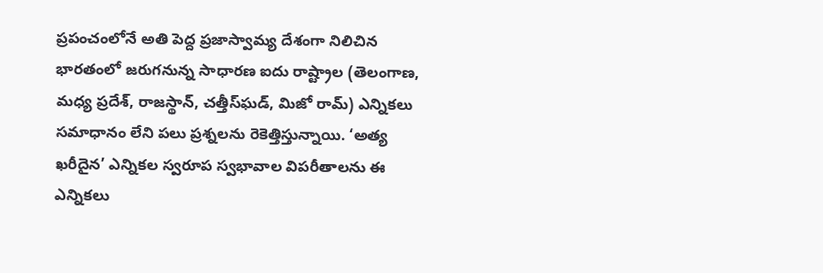ప్రపంచంలోనే అతి పెద్ద ప్రజాస్వామ్య దేశంగా నిలిచిన భారతంలో జరుగనున్న సాధారణ ఐదు రాష్ట్రాల (తెలంగాణ, మధ్య ప్రదేశ్‌, రాజస్థాన్‌, చత్తీస్‌ఘడ్‌, మిజో రామ్‌) ఎన్నికలు సమాధానం లేని పలు ప్రశ్నలను రెకెత్తిస్తున్నాయి. ‘అత్య ఖరీదైన’ ఎన్నికల స్వరూప స్వభావాల విపరీతాలను ఈ ఎన్నికలు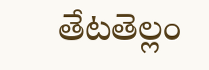తేటతెల్లం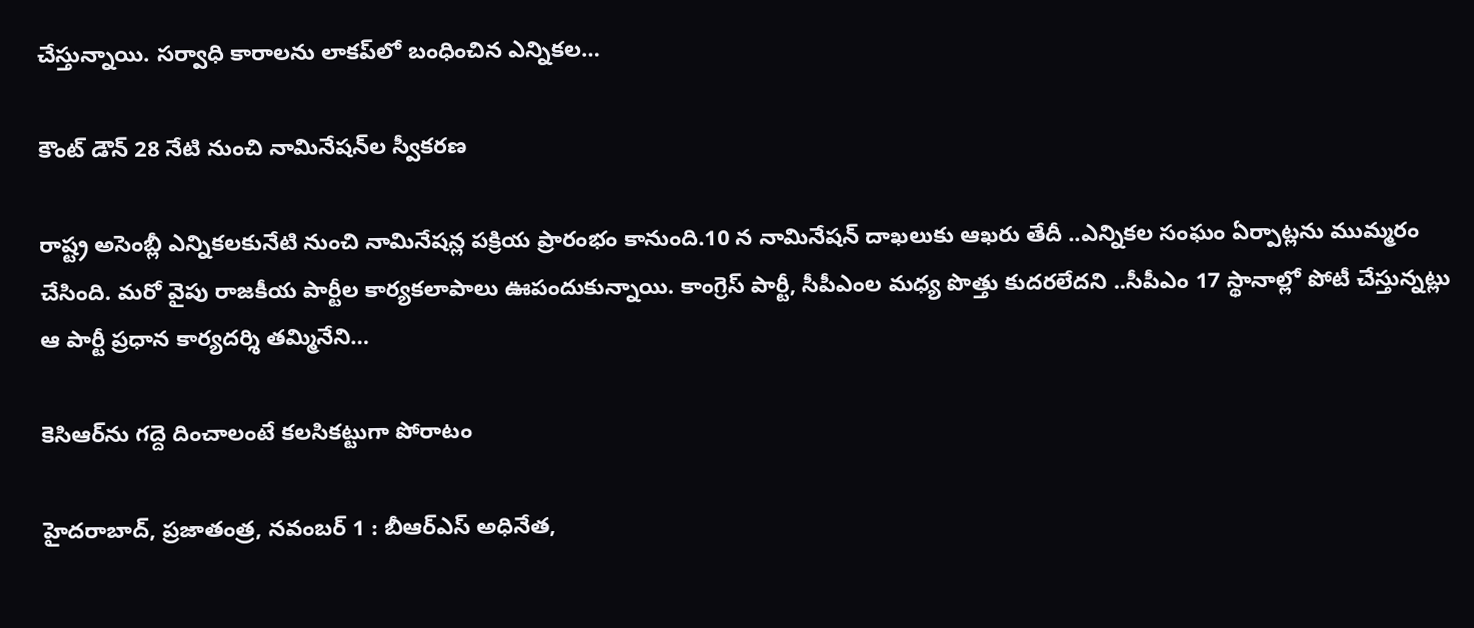చేస్తున్నాయి. సర్వాధి కారాలను లాకప్‌లో బంధించిన ఎన్నికల…

కౌంట్‌ ‌డౌన్‌ 28 నేటి నుంచి నామినేషన్‌ల స్వీకరణ

రాష్ట్ర అసెంబ్లీ ఎన్నికలకునేటి నుంచి నామినేషన్ల పక్రియ ప్రారంభం కానుంది.10 న నామినేషన్‌ ‌దాఖలుకు ఆఖరు తేదీ ..ఎన్నికల సంఘం ఏర్పాట్లను ముమ్మరం చేసింది. మరో వైపు రాజకీయ పార్టీల కార్యకలాపాలు ఊపందుకున్నాయి. కాంగ్రెస్‌ ‌పార్టీ, సీపీఎంల మధ్య పొత్తు కుదరలేదని ..సీపీఎం 17 స్థానాల్లో పోటీ చేస్తున్నట్లు ఆ పార్టీ ప్రధాన కార్యదర్శి తమ్మినేని…

కెసిఆర్‌ను గద్దె దించాలంటే కలసికట్టుగా పోరాటం

హైదరాబాద్‌, ప్రజాతంత్ర, నవంబర్‌ 1 : బీఆర్‌ఎస్‌ అధినేత,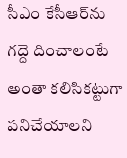సీఎం కేసీఆర్‌ను గద్దె దించాలంటే అంతా కలిసికట్టుగా పనిచేయాలని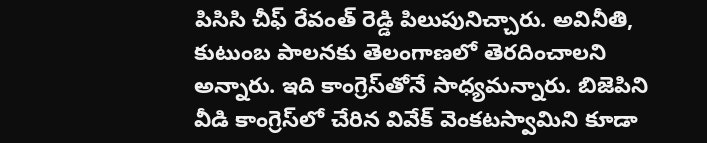పిసిసి చీఫ్‌ ‌రేవంత్‌ ‌రెడ్డి పిలుపునిచ్చారు. అవినీతి, కుటుంబ పాలనకు తెలంగాణలో తెరదించాలని అన్నారు. ఇది కాంగ్రెస్‌తోనే సాధ్యమన్నారు. బిజెపిని వీడి కాంగ్రెస్‌లో చేరిన వివేక్‌ ‌వెంకటస్వామిని కూడా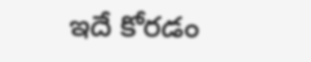ఇదే కోరడం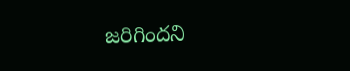జరిగిందని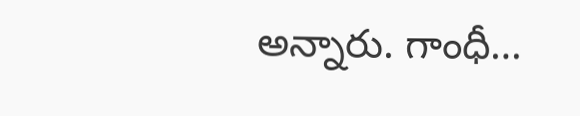అన్నారు. గాంధీ…